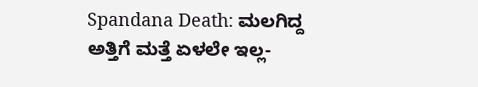Spandana Death: ಮಲಗಿದ್ದ ಅತ್ತಿಗೆ ಮತ್ತೆ ಏಳಲೇ ಇಲ್ಲ-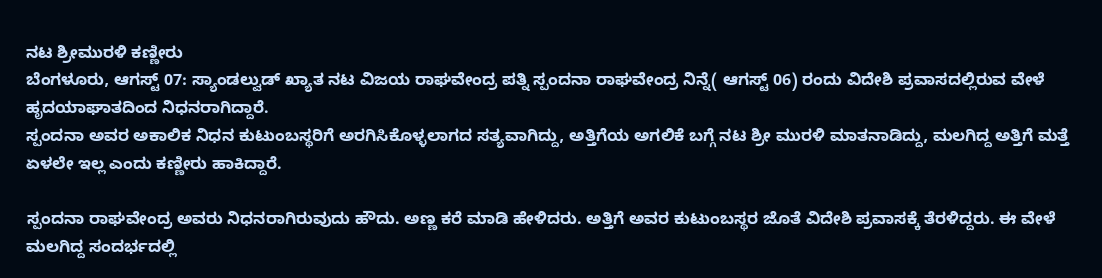ನಟ ಶ್ರೀಮುರಳಿ ಕಣ್ಣೀರು
ಬೆಂಗಳೂರು, ಆಗಸ್ಟ್ 07: ಸ್ಯಾಂಡಲ್ವುಡ್ ಖ್ಯಾತ ನಟ ವಿಜಯ ರಾಘವೇಂದ್ರ ಪತ್ನಿ ಸ್ಪಂದನಾ ರಾಘವೇಂದ್ರ ನಿನ್ನೆ( ಆಗಸ್ಟ್ 06) ರಂದು ವಿದೇಶಿ ಪ್ರವಾಸದಲ್ಲಿರುವ ವೇಳೆ ಹೃದಯಾಘಾತದಿಂದ ನಿಧನರಾಗಿದ್ದಾರೆ.
ಸ್ಪಂದನಾ ಅವರ ಅಕಾಲಿಕ ನಿಧನ ಕುಟುಂಬಸ್ಥರಿಗೆ ಅರಗಿಸಿಕೊಳ್ಳಲಾಗದ ಸತ್ಯವಾಗಿದ್ದು, ಅತ್ತಿಗೆಯ ಅಗಲಿಕೆ ಬಗ್ಗೆ ನಟ ಶ್ರೀ ಮುರಳಿ ಮಾತನಾಡಿದ್ದು, ಮಲಗಿದ್ದ ಅತ್ತಿಗೆ ಮತ್ತೆ ಏಳಲೇ ಇಲ್ಲ ಎಂದು ಕಣ್ಣೀರು ಹಾಕಿದ್ದಾರೆ.

ಸ್ಪಂದನಾ ರಾಘವೇಂದ್ರ ಅವರು ನಿಧನರಾಗಿರುವುದು ಹೌದು. ಅಣ್ಣ ಕರೆ ಮಾಡಿ ಹೇಳಿದರು. ಅತ್ತಿಗೆ ಅವರ ಕುಟುಂಬಸ್ಥರ ಜೊತೆ ವಿದೇಶಿ ಪ್ರವಾಸಕ್ಕೆ ತೆರಳಿದ್ದರು. ಈ ವೇಳೆ ಮಲಗಿದ್ದ ಸಂದರ್ಭದಲ್ಲಿ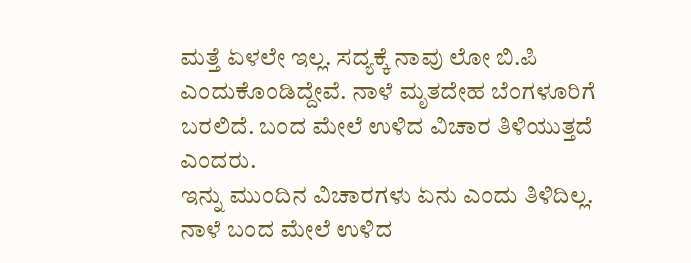ಮತ್ತೆ ಏಳಲೇ ಇಲ್ಲ. ಸದ್ಯಕ್ಕೆ ನಾವು ಲೋ ಬಿ.ಪಿ ಎಂದುಕೊಂಡಿದ್ದೇವೆ. ನಾಳೆ ಮೃತದೇಹ ಬೆಂಗಳೂರಿಗೆ ಬರಲಿದೆ. ಬಂದ ಮೇಲೆ ಉಳಿದ ವಿಚಾರ ತಿಳಿಯುತ್ತದೆ ಎಂದರು.
ಇನ್ನು ಮುಂದಿನ ವಿಚಾರಗಳು ಏನು ಎಂದು ತಿಳಿದಿಲ್ಲ. ನಾಳೆ ಬಂದ ಮೇಲೆ ಉಳಿದ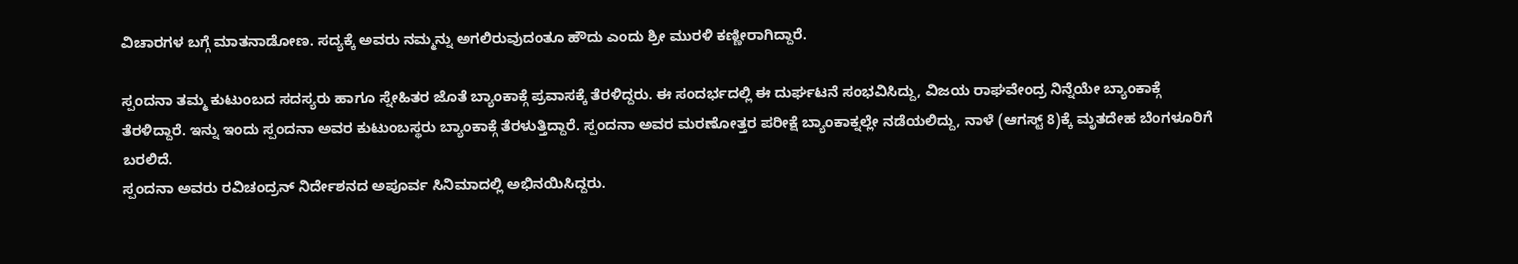ವಿಚಾರಗಳ ಬಗ್ಗೆ ಮಾತನಾಡೋಣ. ಸದ್ಯಕ್ಕೆ ಅವರು ನಮ್ಮನ್ನು ಅಗಲಿರುವುದಂತೂ ಹೌದು ಎಂದು ಶ್ರೀ ಮುರಳಿ ಕಣ್ಣೀರಾಗಿದ್ದಾರೆ.

ಸ್ಪಂದನಾ ತಮ್ಮ ಕುಟುಂಬದ ಸದಸ್ಯರು ಹಾಗೂ ಸ್ನೇಹಿತರ ಜೊತೆ ಬ್ಯಾಂಕಾಕ್ಗೆ ಪ್ರವಾಸಕ್ಕೆ ತೆರಳಿದ್ದರು. ಈ ಸಂದರ್ಭದಲ್ಲಿ ಈ ದುರ್ಘಟನೆ ಸಂಭವಿಸಿದ್ದು, ವಿಜಯ ರಾಘವೇಂದ್ರ ನಿನ್ನೆಯೇ ಬ್ಯಾಂಕಾಕ್ಗೆ ತೆರಳಿದ್ದಾರೆ. ಇನ್ನು ಇಂದು ಸ್ಪಂದನಾ ಅವರ ಕುಟುಂಬಸ್ಥರು ಬ್ಯಾಂಕಾಕ್ಗೆ ತೆರಳುತ್ತಿದ್ದಾರೆ. ಸ್ಪಂದನಾ ಅವರ ಮರಣೋತ್ತರ ಪರೀಕ್ಷೆ ಬ್ಯಾಂಕಾಕ್ನಲ್ಲೇ ನಡೆಯಲಿದ್ದು, ನಾಳೆ (ಆಗಸ್ಟ್ 8)ಕ್ಕೆ ಮೃತದೇಹ ಬೆಂಗಳೂರಿಗೆ ಬರಲಿದೆ.
ಸ್ಪಂದನಾ ಅವರು ರವಿಚಂದ್ರನ್ ನಿರ್ದೇಶನದ ಅಪೂರ್ವ ಸಿನಿಮಾದಲ್ಲಿ ಅಭಿನಯಿಸಿದ್ದರು.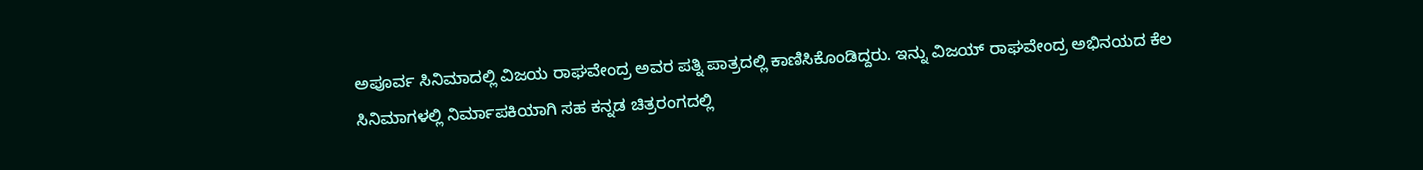ಅಪೂರ್ವ ಸಿನಿಮಾದಲ್ಲಿ ವಿಜಯ ರಾಘವೇಂದ್ರ ಅವರ ಪತ್ನಿ ಪಾತ್ರದಲ್ಲಿ ಕಾಣಿಸಿಕೊಂಡಿದ್ದರು. ಇನ್ನು ವಿಜಯ್ ರಾಘವೇಂದ್ರ ಅಭಿನಯದ ಕೆಲ ಸಿನಿಮಾಗಳಲ್ಲಿ ನಿರ್ಮಾಪಕಿಯಾಗಿ ಸಹ ಕನ್ನಡ ಚಿತ್ರರಂಗದಲ್ಲಿ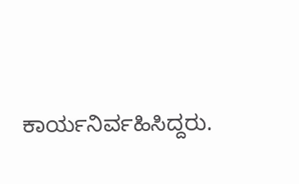ಕಾರ್ಯನಿರ್ವಹಿಸಿದ್ದರು.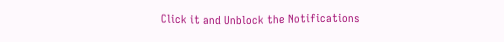Click it and Unblock the Notifications